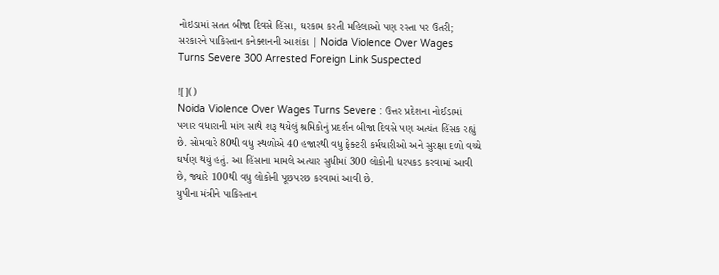નોઇડામાં સતત બીજા દિવસે હિંસા, ઘરકામ કરતી મહિલાઓ પણ રસ્તા પર ઉતરી; સરકારને પાકિસ્તાન કનેક્શનની આશંકા | Noida Violence Over Wages Turns Severe 300 Arrested Foreign Link Suspected

![]()
Noida Violence Over Wages Turns Severe : ઉત્તર પ્રદેશના નોઈડામાં પગાર વધારાની માંગ સાથે શરૂ થયેલું શ્રમિકોનું પ્રદર્શન બીજા દિવસે પણ અત્યંત હિંસક રહ્યું છે. સોમવારે 80થી વધુ સ્થળોએ 40 હજારથી વધુ ફેક્ટરી કર્મચારીઓ અને સુરક્ષા દળો વચ્ચે ઘર્ષણ થયું હતું. આ હિંસાના મામલે અત્યાર સુધીમાં 300 લોકોની ધરપકડ કરવામાં આવી છે, જ્યારે 100થી વધુ લોકોની પૂછપરછ કરવામાં આવી છે.
યુપીના મંત્રીને પાકિસ્તાન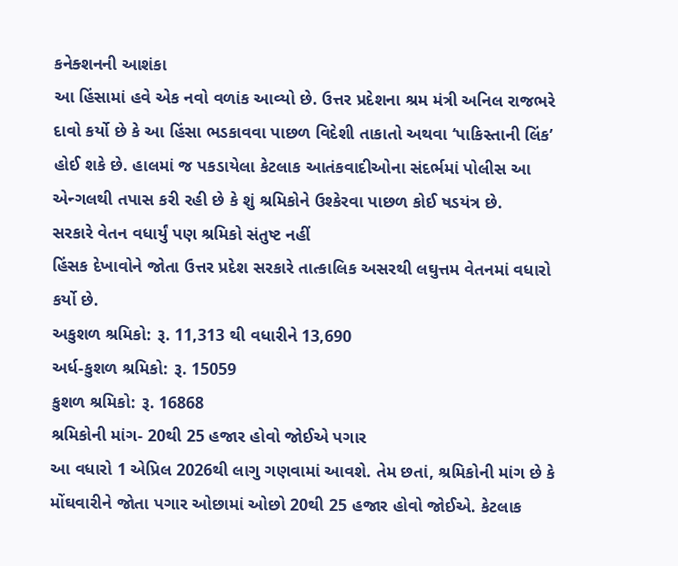કનેક્શનની આશંકા
આ હિંસામાં હવે એક નવો વળાંક આવ્યો છે. ઉત્તર પ્રદેશના શ્રમ મંત્રી અનિલ રાજભરે દાવો કર્યો છે કે આ હિંસા ભડકાવવા પાછળ વિદેશી તાકાતો અથવા ‘પાકિસ્તાની લિંક’ હોઈ શકે છે. હાલમાં જ પકડાયેલા કેટલાક આતંકવાદીઓના સંદર્ભમાં પોલીસ આ એન્ગલથી તપાસ કરી રહી છે કે શું શ્રમિકોને ઉશ્કેરવા પાછળ કોઈ ષડયંત્ર છે.
સરકારે વેતન વધાર્યું પણ શ્રમિકો સંતુષ્ટ નહીં
હિંસક દેખાવોને જોતા ઉત્તર પ્રદેશ સરકારે તાત્કાલિક અસરથી લઘુત્તમ વેતનમાં વધારો કર્યો છે.
અકુશળ શ્રમિકો: રૂ. 11,313 થી વધારીને 13,690
અર્ધ-કુશળ શ્રમિકો: રૂ. 15059
કુશળ શ્રમિકો: રૂ. 16868
શ્રમિકોની માંગ- 20થી 25 હજાર હોવો જોઈએ પગાર
આ વધારો 1 એપ્રિલ 2026થી લાગુ ગણવામાં આવશે. તેમ છતાં, શ્રમિકોની માંગ છે કે મોંઘવારીને જોતા પગાર ઓછામાં ઓછો 20થી 25 હજાર હોવો જોઈએ. કેટલાક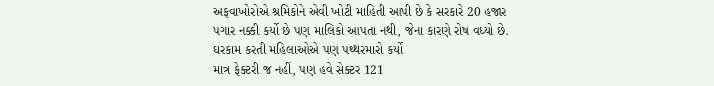અફવાખોરોએ શ્રમિકોને એવી ખોટી માહિતી આપી છે કે સરકારે 20 હજાર પગાર નક્કી કર્યો છે પણ માલિકો આપતા નથી, જેના કારણે રોષ વધ્યો છે.
ઘરકામ કરતી મહિલાઓએ પણ પથ્થરમારો કર્યો
માત્ર ફેક્ટરી જ નહીં, પણ હવે સેક્ટર 121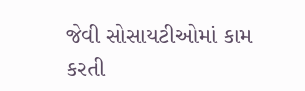જેવી સોસાયટીઓમાં કામ કરતી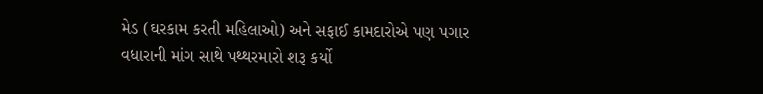મેડ (ઘરકામ કરતી મહિલાઓ) અને સફાઈ કામદારોએ પણ પગાર વધારાની માંગ સાથે પથ્થરમારો શરૂ કર્યો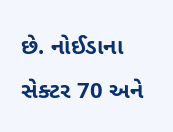છે. નોઈડાના સેક્ટર 70 અને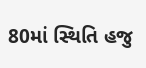80માં સ્થિતિ હજુ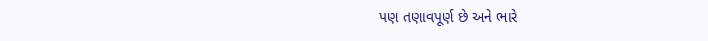પણ તણાવપૂર્ણ છે અને ભારે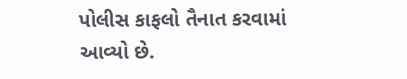પોલીસ કાફલો તૈનાત કરવામાં આવ્યો છે.